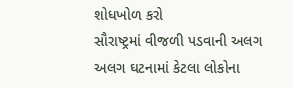શોધખોળ કરો
સૌરાષ્ટ્રમાં વીજળી પડવાની અલગ અલગ ઘટનામાં કેટલા લોકોના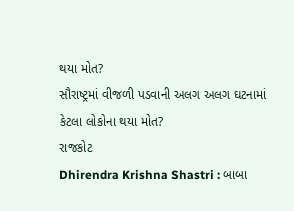થયા મોત?
સૌરાષ્ટ્રમાં વીજળી પડવાની અલગ અલગ ઘટનામાં કેટલા લોકોના થયા મોત?
રાજકોટ
Dhirendra Krishna Shastri : બાબા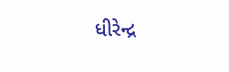ધીરેન્દ્ર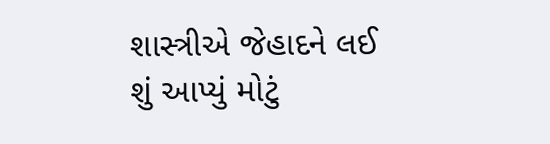શાસ્ત્રીએ જેહાદને લઈ શું આપ્યું મોટું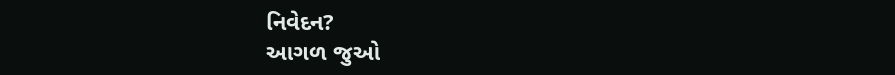નિવેદન?
આગળ જુઓ